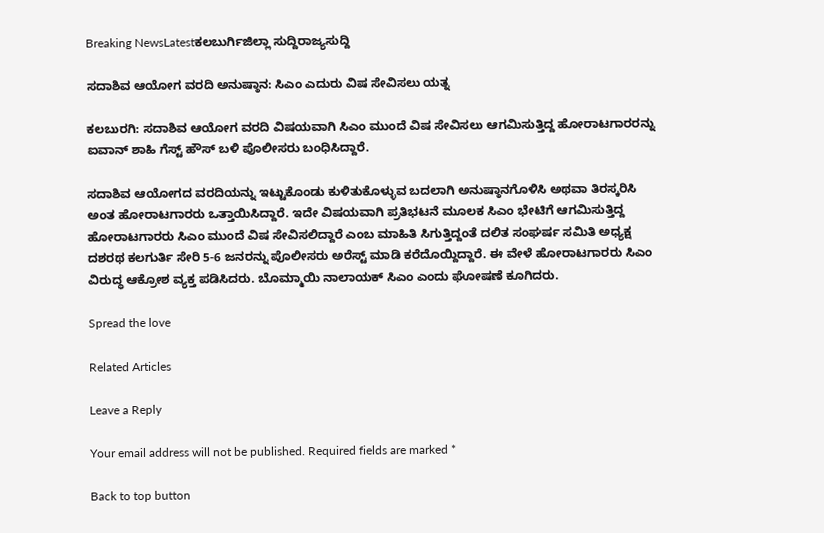Breaking NewsLatestಕಲಬುರ್ಗಿಜಿಲ್ಲಾ ಸುದ್ದಿರಾಜ್ಯಸುದ್ದಿ

ಸದಾಶಿವ ಆಯೋಗ ವರದಿ ಅನುಷ್ಠಾನ: ಸಿಎಂ ಎದುರು ವಿಷ ಸೇವಿಸಲು ಯತ್ನ

ಕಲಬುರಗಿ: ಸದಾಶಿವ ಆಯೋಗ ವರದಿ ವಿಷಯವಾಗಿ ಸಿಎಂ ಮುಂದೆ ವಿಷ ಸೇವಿಸಲು ಆಗಮಿಸುತ್ತಿದ್ದ ಹೋರಾಟಗಾರರನ್ನು ಐವಾನ್ ಶಾಹಿ ಗೆಸ್ಟ್ ಹೌಸ್ ಬಳಿ ಪೊಲೀಸರು ಬಂಧಿಸಿದ್ದಾರೆ.

ಸದಾಶಿವ ಆಯೋಗದ ವರದಿಯನ್ನು ಇಟ್ಟುಕೊಂಡು ಕುಳಿತುಕೊಳ್ಳುವ ಬದಲಾಗಿ ಅನುಷ್ಠಾನಗೊಳಿಸಿ ಅಥವಾ ತಿರಸ್ಕರಿಸಿ ಅಂತ ಹೋರಾಟಗಾರರು ಒತ್ತಾಯಿಸಿದ್ದಾರೆ. ಇದೇ ವಿಷಯವಾಗಿ ಪ್ರತಿಭಟನೆ ಮೂಲಕ ಸಿಎಂ ಭೇಟಿಗೆ ಆಗಮಿಸುತ್ತಿದ್ದ ಹೋರಾಟಗಾರರು ಸಿಎಂ ಮುಂದೆ ವಿಷ ಸೇವಿಸಲಿದ್ದಾರೆ ಎಂಬ ಮಾಹಿತಿ‌ ಸಿಗುತ್ತಿದ್ದಂತೆ ದಲಿತ ಸಂಘರ್ಷ ಸಮಿತಿ ಅಧ್ಯಕ್ಷ ದಶರಥ ಕಲಗುರ್ತಿ ಸೇರಿ 5-6 ಜನರನ್ನು ಪೊಲೀಸರು ಅರೆಸ್ಟ್ ಮಾಡಿ ಕರೆದೊಯ್ದಿದ್ದಾರೆ. ಈ ವೇಳೆ ಹೋರಾಟಗಾರರು ಸಿಎಂ ವಿರುದ್ಧ ಆಕ್ರೋಶ ವ್ಯಕ್ತ ಪಡಿಸಿದರು. ಬೊಮ್ಮಾಯಿ ನಾಲಾಯಕ್ ಸಿಎಂ ಎಂದು ಘೋಷಣೆ ಕೂಗಿದರು.

Spread the love

Related Articles

Leave a Reply

Your email address will not be published. Required fields are marked *

Back to top button